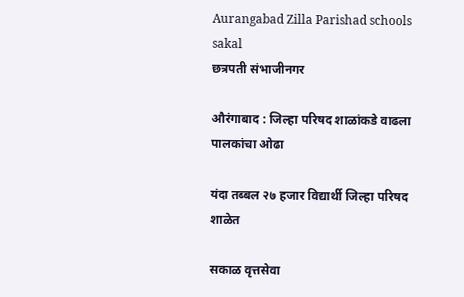Aurangabad Zilla Parishad schools  sakal
छत्रपती संभाजीनगर

औरंगाबाद : जिल्हा परिषद शाळांकडे वाढला पालकांचा ओढा

यंदा तब्बल २७ हजार विद्यार्थी जिल्हा परिषद शाळेत

सकाळ वृत्तसेवा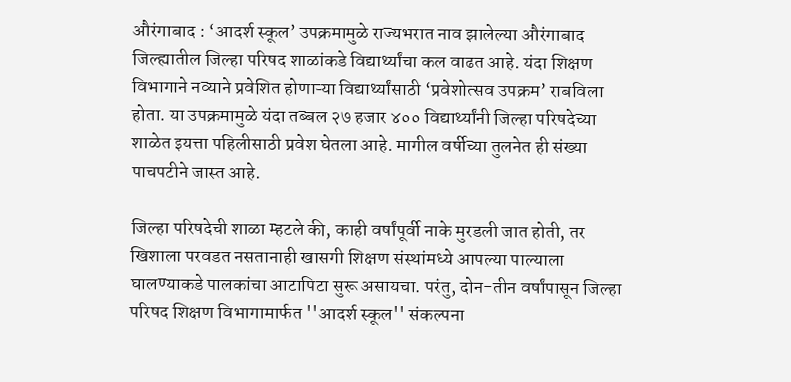औरंगाबाद : ‘आदर्श स्कूल’ उपक्रमामुळे राज्यभरात नाव झालेल्या औरंगाबाद जिल्ह्यातील जिल्हा परिषद शाळांकडे विद्यार्थ्यांचा कल वाढत आहे. यंदा शिक्षण विभागाने नव्याने प्रवेशित होणाऱ्या विद्यार्थ्यांसाठी ‘प्रवेशोत्सव उपक्रम’ राबविला होता. या उपक्रमामुळे यंदा तब्बल २७ हजार ४०० विद्यार्थ्यांनी जिल्हा परिषदेच्या शाळेत इयत्ता पहिलीसाठी प्रवेश घेतला आहे. मागील वर्षीच्या तुलनेत ही संख्या पाचपटीने जास्त आहे.

जिल्हा परिषदेची शाळा म्हटले की, काही वर्षांपूर्वी नाके मुरडली जात होती, तर खिशाला परवडत नसतानाही खासगी शिक्षण संस्थांमध्ये आपल्या पाल्याला घालण्याकडे पालकांचा आटापिटा सुरू असायचा. परंतु, दोन-तीन वर्षांपासून जिल्हा परिषद शिक्षण विभागामार्फत ''आदर्श स्कूल'' संकल्पना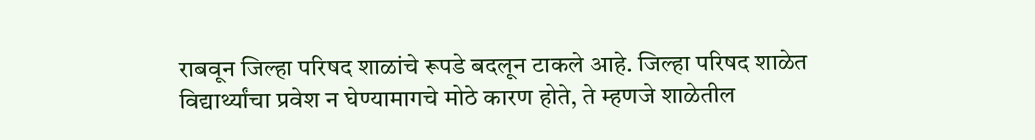राबवून जिल्हा परिषद शाळांचे रूपडे बदलून टाकले आहे. जिल्हा परिषद शाळेत विद्यार्थ्यांचा प्रवेश न घेण्यामागचे मोठे कारण होते, ते म्हणजे शाळेतील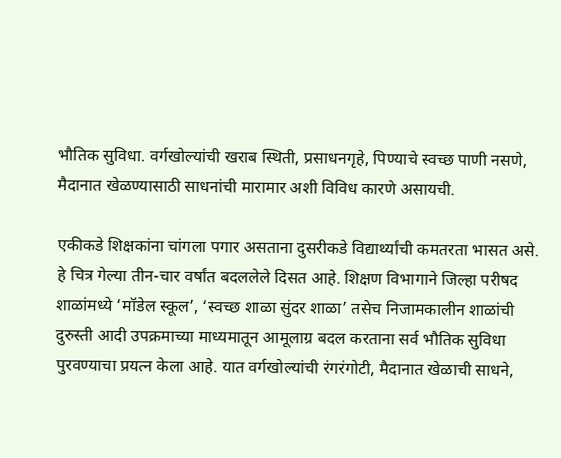भौतिक सुविधा. वर्गखोल्यांची खराब स्थिती, प्रसाधनगृहे, पिण्याचे स्वच्छ पाणी नसणे, मैदानात खेळण्यासाठी साधनांची मारामार अशी विविध कारणे असायची.

एकीकडे शिक्षकांना चांगला पगार असताना दुसरीकडे विद्यार्थ्यांची कमतरता भासत असे. हे चित्र गेल्या तीन-चार वर्षांत बदललेले दिसत आहे. शिक्षण विभागाने जिल्हा परीषद शाळांमध्ये ‘मॉडेल स्कूल’, ‘स्वच्छ शाळा सुंदर शाळा’ तसेच निजामकालीन शाळांची दुरुस्ती आदी उपक्रमाच्या माध्यमातून आमूलाग्र बदल करताना सर्व भौतिक सुविधा पुरवण्याचा प्रयत्न केला आहे. यात वर्गखोल्यांची रंगरंगोटी, मैदानात खेळाची साधने,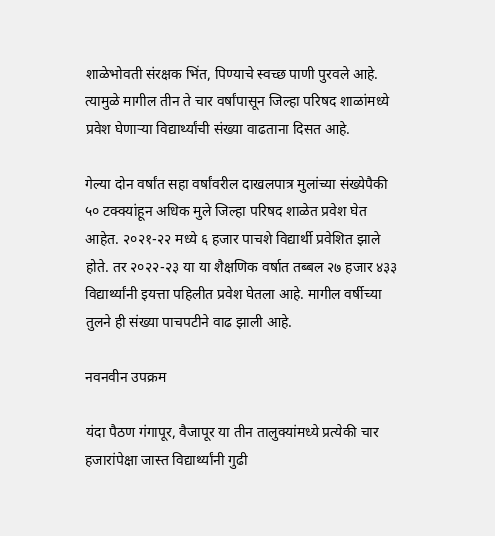शाळेभोवती संरक्षक भिंत, पिण्याचे स्वच्छ पाणी पुरवले आहे. त्यामुळे मागील तीन ते चार वर्षांपासून जिल्हा परिषद शाळांमध्ये प्रवेश घेणाऱ्या विद्यार्थ्यांची संख्या वाढताना दिसत आहे.

गेल्या दोन वर्षांत सहा वर्षांवरील दाखलपात्र मुलांच्या संख्येपैकी ५० टक्क्यांहून अधिक मुले जिल्हा परिषद शाळेत प्रवेश घेत आहेत. २०२१-२२ मध्ये ६ हजार पाचशे विद्यार्थी प्रवेशित झाले होते. तर २०२२-२३ या या शैक्षणिक वर्षात तब्बल २७ हजार ४३३ विद्यार्थ्यांनी इयत्ता पहिलीत प्रवेश घेतला आहे. मागील वर्षीच्या तुलने ही संख्या पाचपटीने वाढ झाली आहे.

नवनवीन उपक्रम

यंदा पैठण गंगापूर, वैजापूर या तीन तालुक्यांमध्ये प्रत्येकी चार हजारांपेक्षा जास्त विद्यार्थ्यांनी गुढी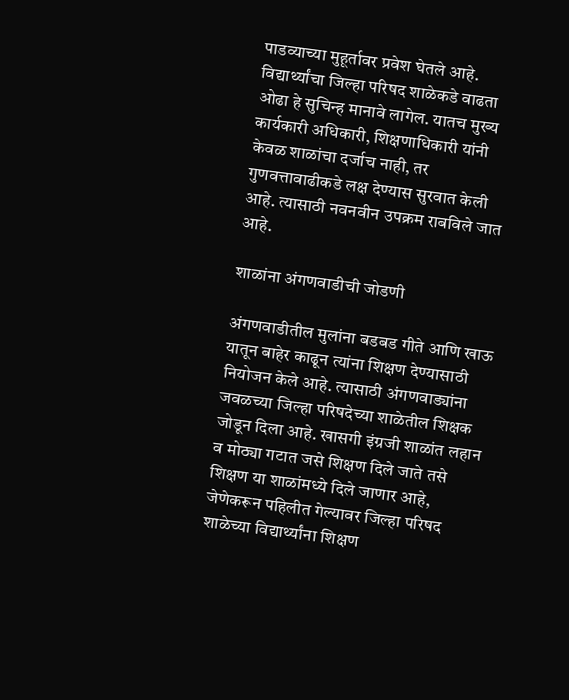पाडव्याच्या मुहूर्तावर प्रवेश घेतले आहे. विद्यार्थ्यांचा जिल्हा परिषद शाळेकडे वाढता ओढा हे सुचिन्ह मानावे लागेल. यातच मुख्य कार्यकारी अधिकारी, शिक्षणाधिकारी यांनी केवळ शाळांचा दर्जाच नाही, तर गुणवत्तावाढीकडे लक्ष देण्यास सुरवात केली आहे. त्यासाठी नवनवीन उपक्रम राबविले जात आहे.

शाळांना अंगणवाडीची जोडणी

अंगणवाडीतील मुलांना बडबड गीते आणि खाऊ यातून बाहेर काढून त्यांना शिक्षण देण्यासाठी नियोजन केले आहे. त्यासाठी अंगणवाड्यांना जवळच्या जिल्हा परिषदेच्या शाळेतील शिक्षक जोडून दिला आहे. खासगी इंग्रजी शाळांत लहान व मोठ्या गटात जसे शिक्षण दिले जाते तसे शिक्षण या शाळांमध्ये दिले जाणार आहे, जेणेकरून पहिलीत गेल्यावर जिल्हा परिषद शाळेच्या विद्यार्थ्यांना शिक्षण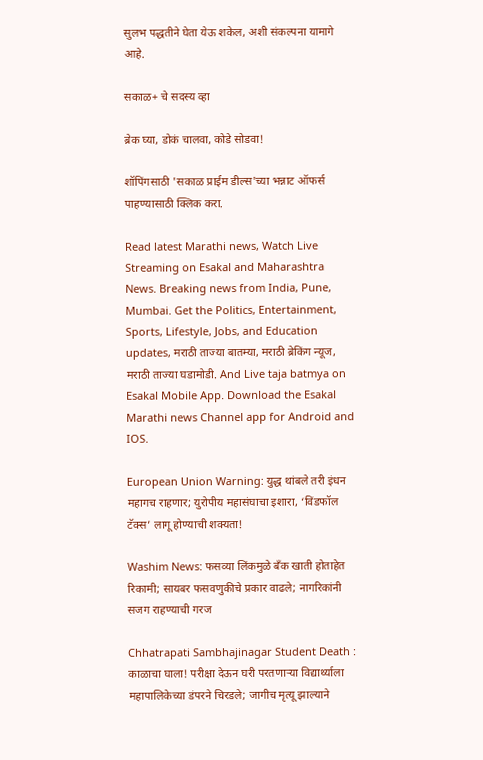सुलभ पद्धतीने घेता येऊ शकेल, अशी संकल्पना यामागे आहे.

सकाळ+ चे सदस्य व्हा

ब्रेक घ्या, डोकं चालवा, कोडे सोडवा!

शॉपिंगसाठी 'सकाळ प्राईम डील्स'च्या भन्नाट ऑफर्स पाहण्यासाठी क्लिक करा.

Read latest Marathi news, Watch Live Streaming on Esakal and Maharashtra News. Breaking news from India, Pune, Mumbai. Get the Politics, Entertainment, Sports, Lifestyle, Jobs, and Education updates, मराठी ताज्या बातम्या, मराठी ब्रेकिंग न्यूज, मराठी ताज्या घडामोडी. And Live taja batmya on Esakal Mobile App. Download the Esakal Marathi news Channel app for Android and IOS.

European Union Warning: युद्ध थांबले तरी इंधन महागच राहणार; युरोपीय महासंघाचा इशारा, ‘विंडफॉल टॅक्स’ लागू होण्याची शक्यता!

Washim News: फसव्या लिंकमुळे बँक खाती होताहेत रिकामी; सायबर फसवणुकीचे प्रकार वाढले; नागरिकांनी सजग राहण्याची गरज

Chhatrapati Sambhajinagar Student Death : काळाचा घाला! परीक्षा देऊन घरी परतणाऱ्या विद्यार्थ्याला महापालिकेच्या डंपरने चिरडले; जागीच मृत्यू झाल्याने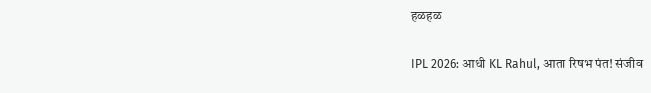हळहळ

IPL 2026: आधी KL Rahul, आता रिषभ पंत! संजीव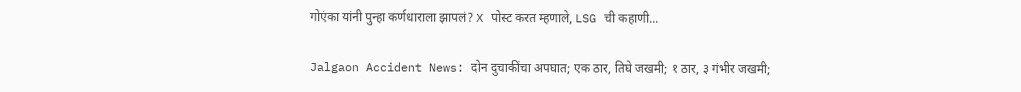गोएंका यांनी पुन्हा कर्णधाराला झापलं? X पोस्ट करत म्हणाले, LSG ची कहाणी...

Jalgaon Accident News: दोन दुचाकींचा अपघात; एक ठार, तिघे जखमी; १ ठार, ३ गंभीर जखमी;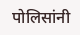पोलिसांनी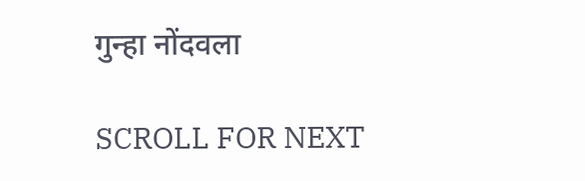गुन्हा नोंदवला

SCROLL FOR NEXT